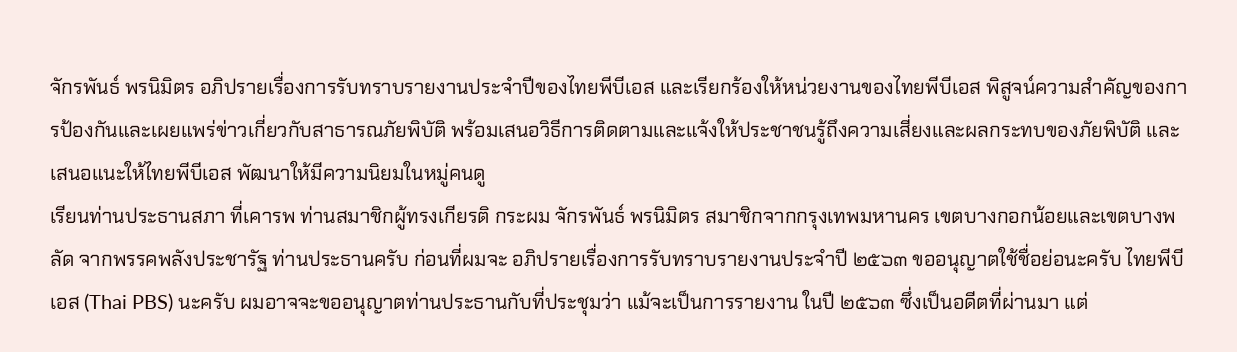จักรพันธ์ พรนิมิตร อภิปรายเรื่องการรับทราบรายงานประจำปีของไทยพีบีเอส และเรียกร้องให้หน่วยงานของไทยพีบีเอส พิสูจน์ความสำคัญของการป้องกันและเผยแพร่ข่าวเกี่ยวกับสาธารณภัยพิบัติ พร้อมเสนอวิธีการติดตามและแจ้งให้ประชาชนรู้ถึงความเสี่ยงและผลกระทบของภัยพิบัติ และเสนอแนะให้ไทยพีบีเอส พัฒนาให้มีความนิยมในหมู่คนดู
เรียนท่านประธานสภา ที่เคารพ ท่านสมาชิกผู้ทรงเกียรติ กระผม จักรพันธ์ พรนิมิตร สมาชิกจากกรุงเทพมหานคร เขตบางกอกน้อยและเขตบางพลัด จากพรรคพลังประชารัฐ ท่านประธานครับ ก่อนที่ผมจะ อภิปรายเรื่องการรับทราบรายงานประจำปี ๒๕๖๓ ขออนุญาตใช้ชื่อย่อนะครับ ไทยพีบีเอส (Thai PBS) นะครับ ผมอาจจะขออนุญาตท่านประธานกับที่ประชุมว่า แม้จะเป็นการรายงาน ในปี ๒๕๖๓ ซึ่งเป็นอดีตที่ผ่านมา แต่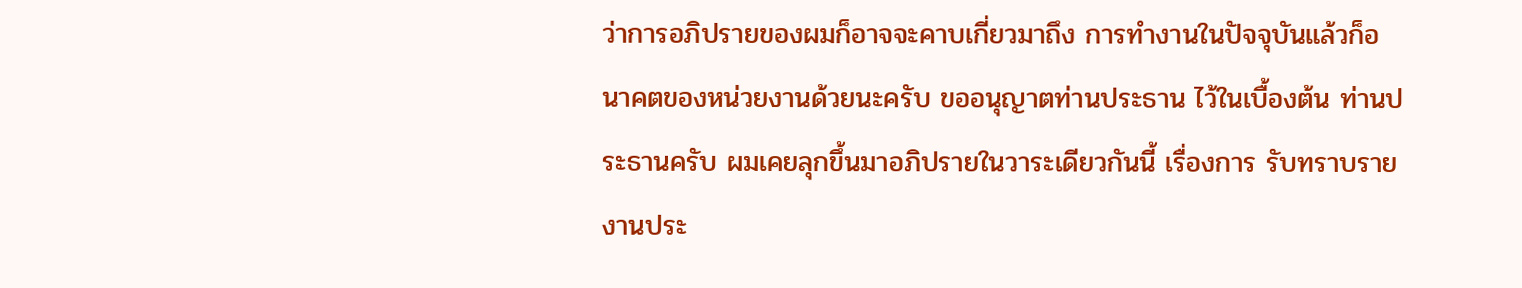ว่าการอภิปรายของผมก็อาจจะคาบเกี่ยวมาถึง การทำงานในปัจจุบันแล้วก็อนาคตของหน่วยงานด้วยนะครับ ขออนุญาตท่านประธาน ไว้ในเบื้องต้น ท่านประธานครับ ผมเคยลุกขึ้นมาอภิปรายในวาระเดียวกันนี้ เรื่องการ รับทราบรายงานประ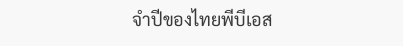จำปีของไทยพีบีเอส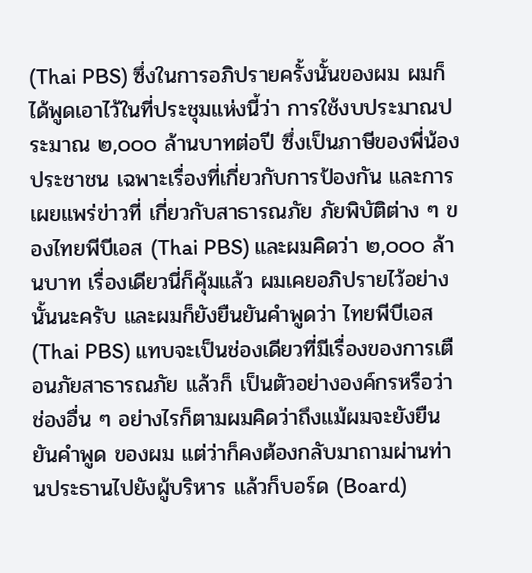(Thai PBS) ซึ่งในการอภิปรายครั้งนั้นของผม ผมก็ได้พูดเอาไว้ในที่ประชุมแห่งนี้ว่า การใช้งบประมาณประมาณ ๒,๐๐๐ ล้านบาทต่อปี ซึ่งเป็นภาษีของพี่น้องประชาชน เฉพาะเรื่องที่เกี่ยวกับการป้องกัน และการเผยแพร่ข่าวที่ เกี่ยวกับสาธารณภัย ภัยพิบัติต่าง ๆ ของไทยพีบีเอส (Thai PBS) และผมคิดว่า ๒,๐๐๐ ล้านบาท เรื่องเดียวนี่ก็คุ้มแล้ว ผมเคยอภิปรายไว้อย่างนั้นนะครับ และผมก็ยังยืนยันคำพูดว่า ไทยพีบีเอส (Thai PBS) แทบจะเป็นช่องเดียวที่มีเรื่องของการเตือนภัยสาธารณภัย แล้วก็ เป็นตัวอย่างองค์กรหรือว่าช่องอื่น ๆ อย่างไรก็ตามผมคิดว่าถึงแม้ผมจะยังยืนยันคำพูด ของผม แต่ว่าก็คงต้องกลับมาถามผ่านท่านประธานไปยังผู้บริหาร แล้วก็บอร์ด (Board)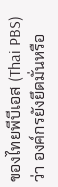ของไทยพีบีเอส (Thai PBS) ว่า องค์กรยังยึดมั่นหรือ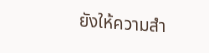ยังให้ความสำ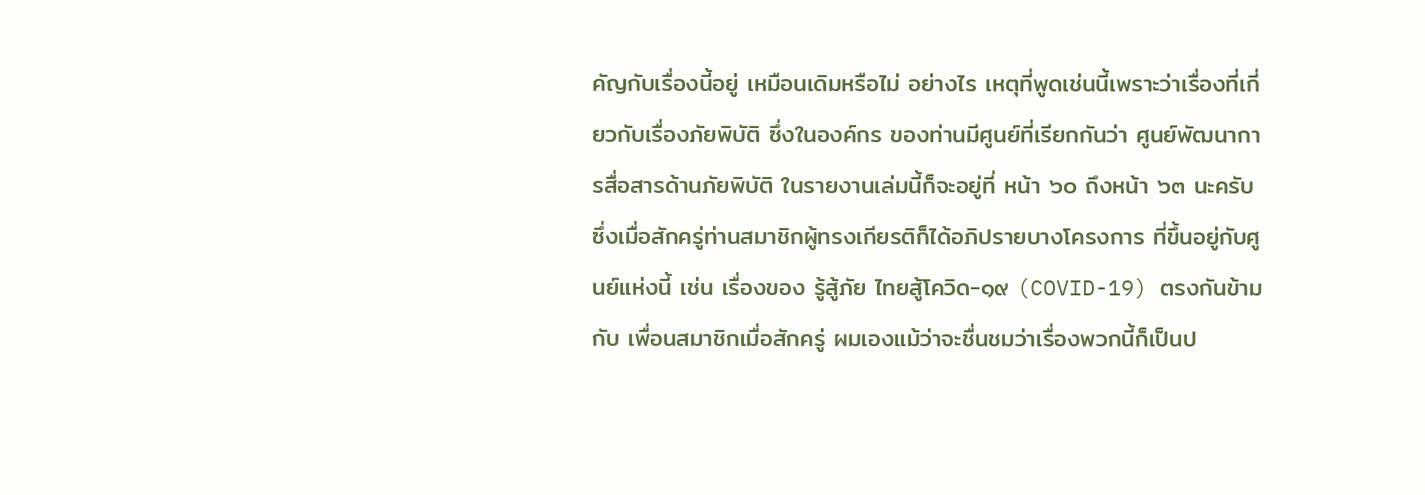คัญกับเรื่องนี้อยู่ เหมือนเดิมหรือไม่ อย่างไร เหตุที่พูดเช่นนี้เพราะว่าเรื่องที่เกี่ยวกับเรื่องภัยพิบัติ ซึ่งในองค์กร ของท่านมีศูนย์ที่เรียกกันว่า ศูนย์พัฒนาการสื่อสารด้านภัยพิบัติ ในรายงานเล่มนี้ก็จะอยู่ที่ หน้า ๖๐ ถึงหน้า ๖๓ นะครับ ซึ่งเมื่อสักครู่ท่านสมาชิกผู้ทรงเกียรติก็ได้อภิปรายบางโครงการ ที่ขึ้นอยู่กับศูนย์แห่งนี้ เช่น เรื่องของ รู้สู้ภัย ไทยสู้โควิด-๑๙ (COVID-19) ตรงกันข้ามกับ เพื่อนสมาชิกเมื่อสักครู่ ผมเองแม้ว่าจะชื่นชมว่าเรื่องพวกนี้ก็เป็นป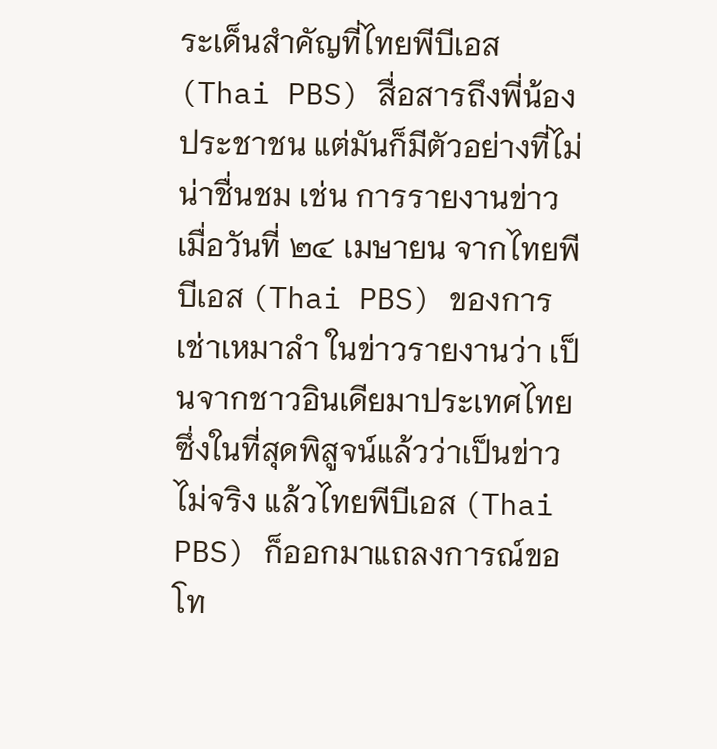ระเด็นสำคัญที่ไทยพีบีเอส (Thai PBS) สื่อสารถึงพี่น้องประชาชน แต่มันก็มีตัวอย่างที่ไม่น่าชื่นชม เช่น การรายงานข่าว เมื่อวันที่ ๒๔ เมษายน จากไทยพีบีเอส (Thai PBS) ของการเช่าเหมาลำ ในข่าวรายงานว่า เป็นจากชาวอินเดียมาประเทศไทย ซึ่งในที่สุดพิสูจน์แล้วว่าเป็นข่าวไม่จริง แล้วไทยพีบีเอส (Thai PBS) ก็ออกมาแถลงการณ์ขอโท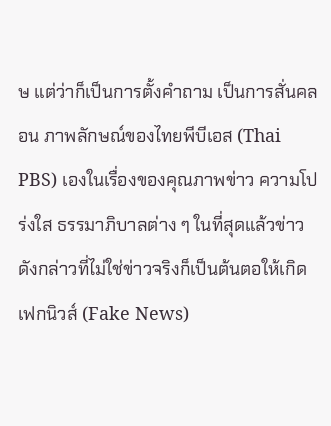ษ แต่ว่าก็เป็นการตั้งคำถาม เป็นการสั่นคลอน ภาพลักษณ์ของไทยพีบีเอส (Thai PBS) เองในเรื่องของคุณภาพข่าว ความโปร่งใส ธรรมาภิบาลต่าง ๆ ในที่สุดแล้วข่าวดังกล่าวที่ไม่ใช่ข่าวจริงก็เป็นต้นตอให้เกิดเฟกนิวส์ (Fake News)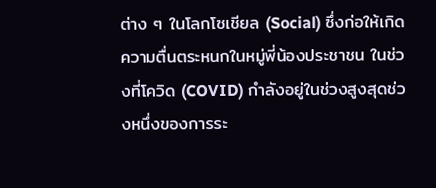ต่าง ๆ ในโลกโซเชียล (Social) ซึ่งก่อให้เกิดความตื่นตระหนกในหมู่พี่น้องประชาชน ในช่วงที่โควิด (COVID) กำลังอยู่ในช่วงสูงสุดช่วงหนึ่งของการระ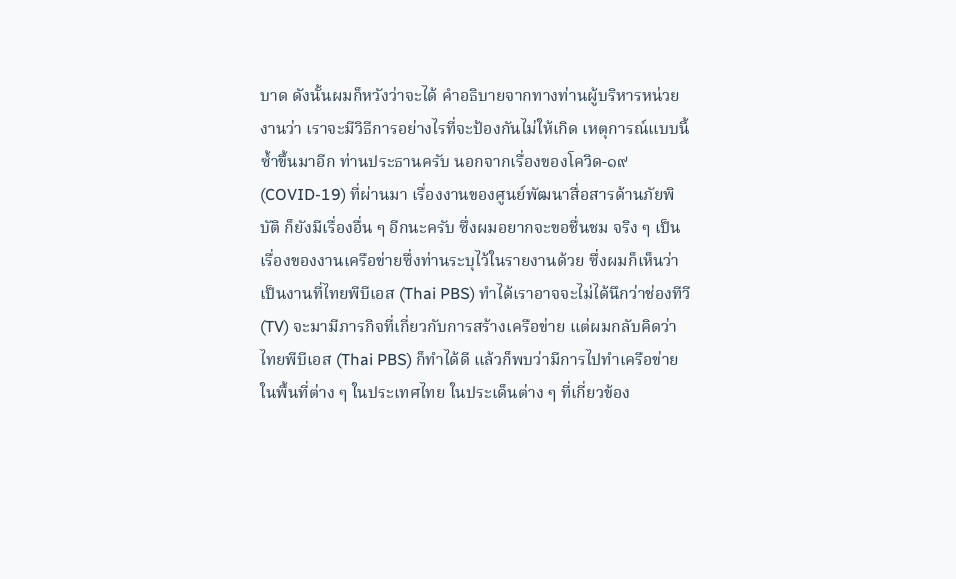บาด ดังนั้นผมก็หวังว่าจะได้ คำอธิบายจากทางท่านผู้บริหารหน่วยงานว่า เราจะมีวิธีการอย่างไรที่จะป้องกันไม่ให้เกิด เหตุการณ์แบบนี้ซ้ำขึ้นมาอีก ท่านประธานครับ นอกจากเรื่องของโควิด-๑๙ (COVID-19) ที่ผ่านมา เรื่องงานของศูนย์พัฒนาสื่อสารด้านภัยพิบัติ ก็ยังมีเรื่องอื่น ๆ อีกนะครับ ซึ่งผมอยากจะขอชื่นชม จริง ๆ เป็นเรื่องของงานเครือข่ายซึ่งท่านระบุไว้ในรายงานด้วย ซึ่งผมก็เห็นว่าเป็นงานที่ไทยพีบีเอส (Thai PBS) ทำได้เราอาจจะไม่ได้นึกว่าช่องทีวี (TV) จะมามีภารกิจที่เกี่ยวกับการสร้างเครือข่าย แต่ผมกลับคิดว่าไทยพีบีเอส (Thai PBS) ก็ทำได้ดี แล้วก็พบว่ามีการไปทำเครือข่ายในพื้นที่ต่าง ๆ ในประเทศไทย ในประเด็นต่าง ๆ ที่เกี่ยวข้อง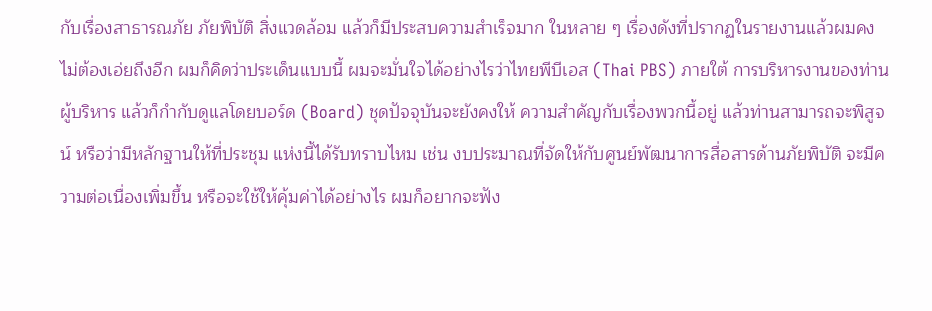กับเรื่องสาธารณภัย ภัยพิบัติ สิ่งแวดล้อม แล้วก็มีประสบความสำเร็จมาก ในหลาย ๆ เรื่องดังที่ปรากฏในรายงานแล้วผมคงไม่ต้องเอ่ยถึงอีก ผมก็คิดว่าประเด็นแบบนี้ ผมจะมั่นใจได้อย่างไรว่าไทยพีบีเอส (Thai PBS) ภายใต้ การบริหารงานของท่านผู้บริหาร แล้วก็กำกับดูแลโดยบอร์ด (Board) ชุดปัจจุบันจะยังคงให้ ความสำคัญกับเรื่องพวกนี้อยู่ แล้วท่านสามารถจะพิสูจน์ หรือว่ามีหลักฐานให้ที่ประชุม แห่งนี้ได้รับทราบไหม เช่น งบประมาณที่จัดให้กับศูนย์พัฒนาการสื่อสารด้านภัยพิบัติ จะมีความต่อเนื่องเพิ่มขึ้น หรือจะใช้ให้คุ้มค่าได้อย่างไร ผมก็อยากจะฟัง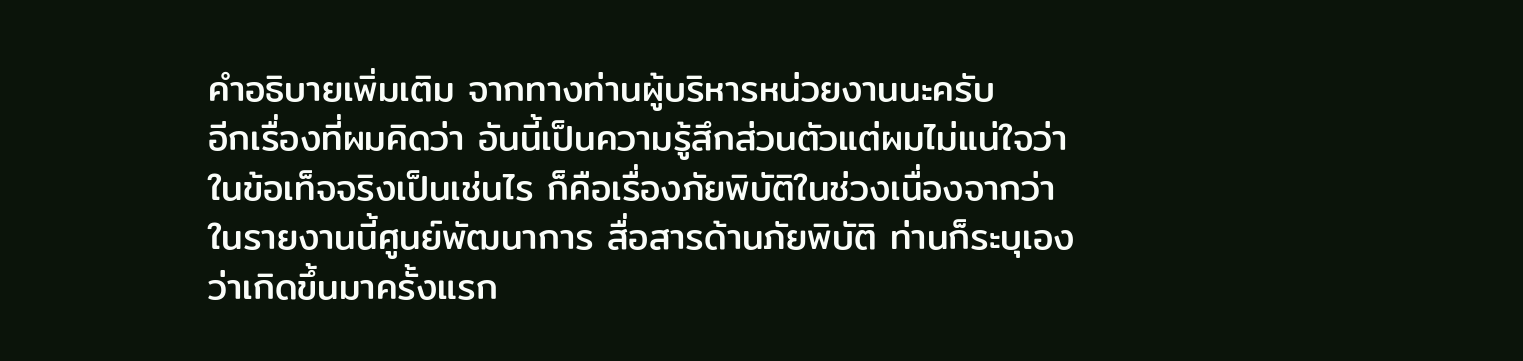คำอธิบายเพิ่มเติม จากทางท่านผู้บริหารหน่วยงานนะครับ
อีกเรื่องที่ผมคิดว่า อันนี้เป็นความรู้สึกส่วนตัวแต่ผมไม่แน่ใจว่า ในข้อเท็จจริงเป็นเช่นไร ก็คือเรื่องภัยพิบัติในช่วงเนื่องจากว่าในรายงานนี้ศูนย์พัฒนาการ สื่อสารด้านภัยพิบัติ ท่านก็ระบุเองว่าเกิดขึ้นมาครั้งแรก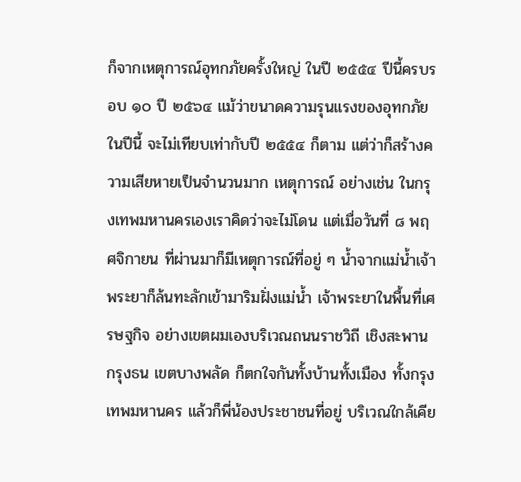ก็จากเหตุการณ์อุทกภัยครั้งใหญ่ ในปี ๒๕๕๔ ปีนี้ครบรอบ ๑๐ ปี ๒๕๖๔ แม้ว่าขนาดความรุนแรงของอุทกภัยในปีนี้ จะไม่เทียบเท่ากับปี ๒๕๕๔ ก็ตาม แต่ว่าก็สร้างความเสียหายเป็นจำนวนมาก เหตุการณ์ อย่างเช่น ในกรุงเทพมหานครเองเราคิดว่าจะไม่โดน แต่เมื่อวันที่ ๘ พฤศจิกายน ที่ผ่านมาก็มีเหตุการณ์ที่อยู่ ๆ น้ำจากแม่น้ำเจ้าพระยาก็ล้นทะลักเข้ามาริมฝั่งแม่น้ำ เจ้าพระยาในพื้นที่เศรษฐกิจ อย่างเขตผมเองบริเวณถนนราชวิถี เชิงสะพานกรุงธน เขตบางพลัด ก็ตกใจกันทั้งบ้านทั้งเมือง ทั้งกรุงเทพมหานคร แล้วก็พี่น้องประชาชนที่อยู่ บริเวณใกล้เคีย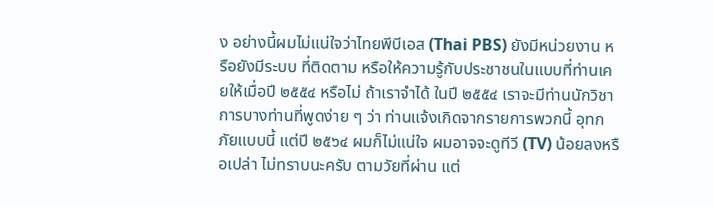ง อย่างนี้ผมไม่แน่ใจว่าไทยพีบีเอส (Thai PBS) ยังมีหน่วยงาน หรือยังมีระบบ ที่ติดตาม หรือให้ความรู้กับประชาชนในแบบที่ท่านเคยให้เมื่อปี ๒๕๕๔ หรือไม่ ถ้าเราจำได้ ในปี ๒๕๕๔ เราจะมีท่านนักวิชาการบางท่านที่พูดง่าย ๆ ว่า ท่านแจ้งเกิดจากรายการพวกนี้ อุทกภัยแบบนี้ แต่ปี ๒๕๖๔ ผมก็ไม่แน่ใจ ผมอาจจะดูทีวี (TV) น้อยลงหรือเปล่า ไม่ทราบนะครับ ตามวัยที่ผ่าน แต่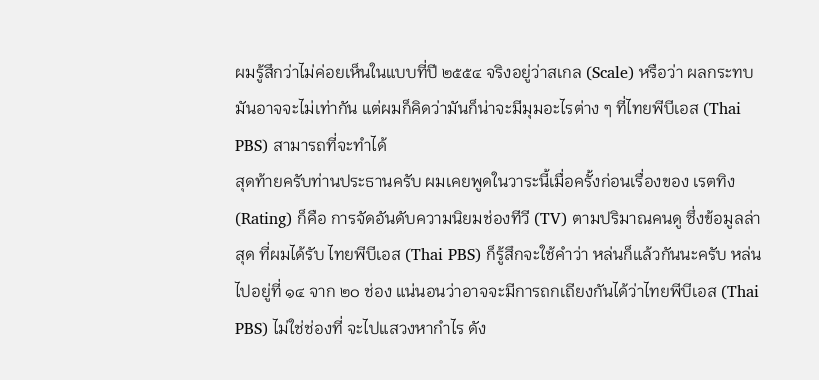ผมรู้สึกว่าไม่ค่อยเห็นในแบบที่ปี ๒๕๕๔ จริงอยู่ว่าสเกล (Scale) หรือว่า ผลกระทบมันอาจจะไม่เท่ากัน แต่ผมก็คิดว่ามันก็น่าจะมีมุมอะไรต่าง ๆ ที่ไทยพีบีเอส (Thai PBS) สามารถที่จะทำได้
สุดท้ายครับท่านประธานครับ ผมเคยพูดในวาระนี้เมื่อครั้งก่อนเรื่องของ เรตทิง (Rating) ก็คือ การจัดอันดับความนิยมช่องทีวี (TV) ตามปริมาณคนดู ซึ่งข้อมูลล่าสุด ที่ผมได้รับ ไทยพีบีเอส (Thai PBS) ก็รู้สึกจะใช้คำว่า หล่นก็แล้วกันนะครับ หล่นไปอยู่ที่ ๑๔ จาก ๒๐ ช่อง แน่นอนว่าอาจจะมีการถกเถียงกันได้ว่าไทยพีบีเอส (Thai PBS) ไม่ใช่ช่องที่ จะไปแสวงหากำไร ดัง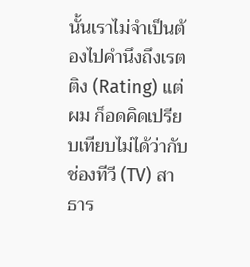นั้นเราไม่จำเป็นต้องไปคำนึงถึงเรตติง (Rating) แต่ผม ก็อดคิดเปรียบเทียบไม่ได้ว่ากับช่องทีวี (TV) สาธาร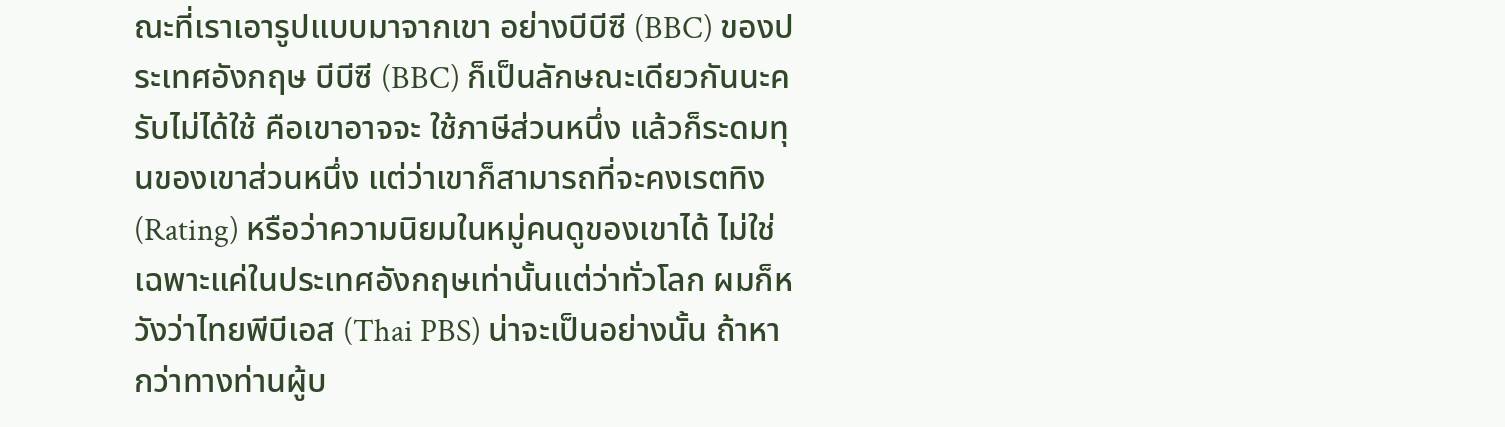ณะที่เราเอารูปแบบมาจากเขา อย่างบีบีซี (BBC) ของประเทศอังกฤษ บีบีซี (BBC) ก็เป็นลักษณะเดียวกันนะครับไม่ได้ใช้ คือเขาอาจจะ ใช้ภาษีส่วนหนึ่ง แล้วก็ระดมทุนของเขาส่วนหนึ่ง แต่ว่าเขาก็สามารถที่จะคงเรตทิง (Rating) หรือว่าความนิยมในหมู่คนดูของเขาได้ ไม่ใช่เฉพาะแค่ในประเทศอังกฤษเท่านั้นแต่ว่าทั่วโลก ผมก็หวังว่าไทยพีบีเอส (Thai PBS) น่าจะเป็นอย่างนั้น ถ้าหากว่าทางท่านผู้บ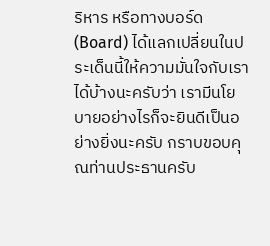ริหาร หรือทางบอร์ด (Board) ได้แลกเปลี่ยนในประเด็นนี้ให้ความมั่นใจกับเราได้บ้างนะครับว่า เรามีนโยบายอย่างไรก็จะยินดีเป็นอย่างยิ่งนะครับ กราบขอบคุณท่านประธานครับ